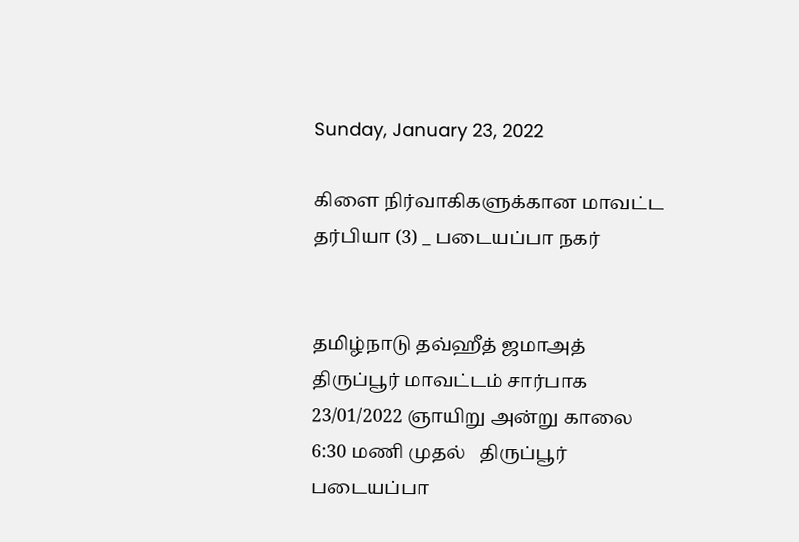Sunday, January 23, 2022

கிளை நிர்வாகிகளுக்கான மாவட்ட தர்பியா (3) _ படையப்பா நகர்


தமிழ்நாடு தவ்ஹீத் ஜமாஅத் திருப்பூர் மாவட்டம் சார்பாக 23/01/2022 ஞாயிறு அன்று காலை 6:30 மணி முதல்   திருப்பூர் படையப்பா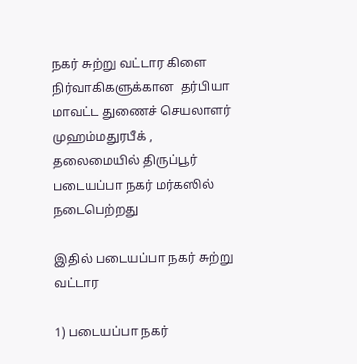நகர் சுற்று வட்டார கிளை  நிர்வாகிகளுக்கான  தர்பியா   மாவட்ட துணைச் செயலாளர் முஹம்மதுரபீக் ,  தலைமையில் திருப்பூர் படையப்பா நகர் மர்கஸில் நடைபெற்றது

இதில் படையப்பா நகர் சுற்று வட்டார

1) படையப்பா நகர்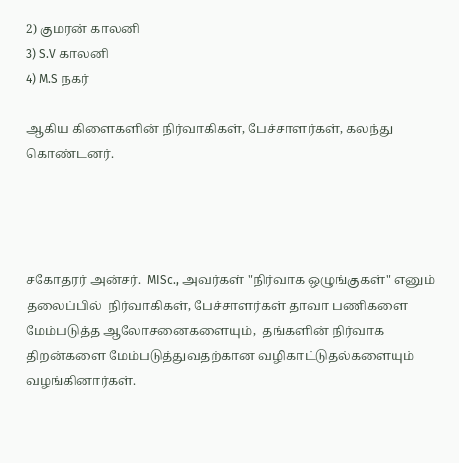2) குமரன் காலனி
3) S.V காலனி
4) M.S நகர்

ஆகிய கிளைகளின் நிர்வாகிகள், பேச்சாளர்கள், கலந்து கொண்டனர்.




சகோதரர் அன்சர்.  MISc., அவர்கள் "நிர்வாக ஒழுங்குகள்" எனும் தலைப்பில்  நிர்வாகிகள், பேச்சாளர்கள் தாவா பணிகளை மேம்படுத்த ஆலோசனைகளையும்,  தங்களின் நிர்வாக  திறன்களை மேம்படுத்துவதற்கான வழிகாட்டுதல்களையும்  வழங்கினார்கள்.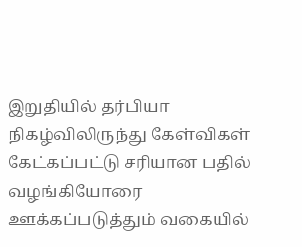இறுதியில் தர்பியா நிகழ்விலிருந்து கேள்விகள் கேட்கப்பட்டு சரியான பதில் வழங்கியோரை ஊக்கப்படுத்தும் வகையில்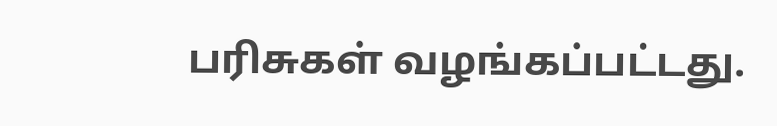பரிசுகள் வழங்கப்பட்டது.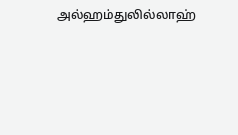அல்ஹம்துலில்லாஹ்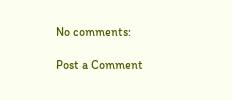No comments:

Post a Comment